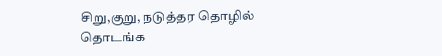சிறு,குறு, நடுத்தர தொழில் தொடங்க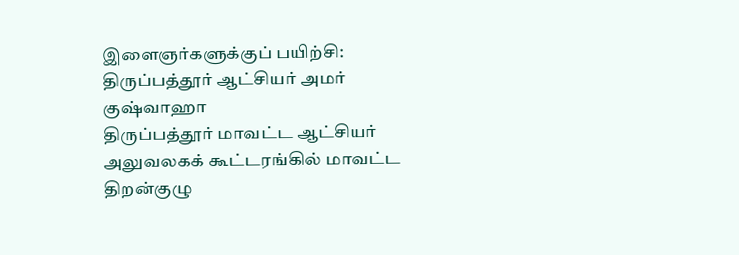இளைஞர்களுக்குப் பயிற்சி: திருப்பத்தூர் ஆட்சியர் அமர் குஷ்வாஹா
திருப்பத்தூர் மாவட்ட ஆட்சியர் அலுவலகக் கூட்டரங்கில் மாவட்ட திறன்குழு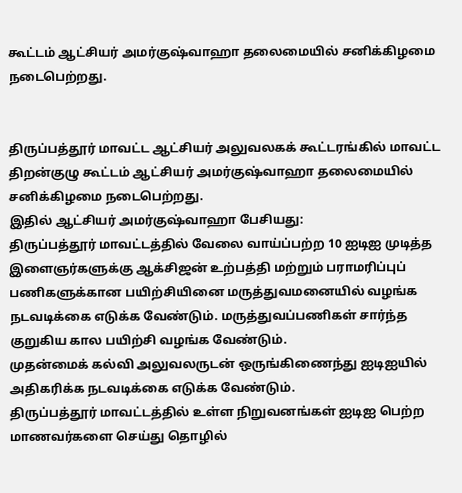கூட்டம் ஆட்சியர் அமர்குஷ்வாஹா தலைமையில் சனிக்கிழமை நடைபெற்றது.


திருப்பத்தூர் மாவட்ட ஆட்சியர் அலுவலகக் கூட்டரங்கில் மாவட்ட திறன்குழு கூட்டம் ஆட்சியர் அமர்குஷ்வாஹா தலைமையில் சனிக்கிழமை நடைபெற்றது.
இதில் ஆட்சியர் அமர்குஷ்வாஹா பேசியது:
திருப்பத்தூர் மாவட்டத்தில் வேலை வாய்ப்பற்ற 10 ஐடிஐ முடித்த இளைஞர்களுக்கு ஆக்சிஜன் உற்பத்தி மற்றும் பராமரிப்புப் பணிகளுக்கான பயிற்சியினை மருத்துவமனையில் வழங்க நடவடிக்கை எடுக்க வேண்டும். மருத்துவப்பணிகள் சார்ந்த குறுகிய கால பயிற்சி வழங்க வேண்டும்.
முதன்மைக் கல்வி அலுவலருடன் ஒருங்கிணைந்து ஐடிஐயில் அதிகரிக்க நடவடிக்கை எடுக்க வேண்டும்.
திருப்பத்தூர் மாவட்டத்தில் உள்ள நிறுவனங்கள் ஐடிஐ பெற்ற மாணவர்களை செய்து தொழில்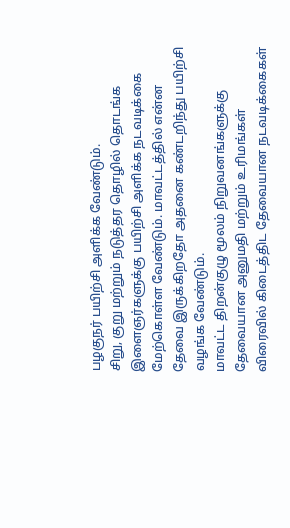பழகுநர் பயிற்சி அளிக்க வேண்டும்.
சிறு, குறு மற்றும் நடுத்தர தொழில் தொடங்க இளைஞர்களுக்கு பயிற்சி அளிக்க நடவடிக்கை மேற்கொள்ள வேண்டும். மாவட்டத்தில் என்ன தேவை இருக்கிறதோ அதனை கண்டறிந்து பயிற்சி வழங்க வேண்டும்.
மாவட்ட திறன்குழு மூலம் நிறுவனங்களுக்கு தேவையான அனுமதி மற்றும் உரிமங்கள் விரைவில் கிடைத்திட தேவையான நடவடிக்கைகள்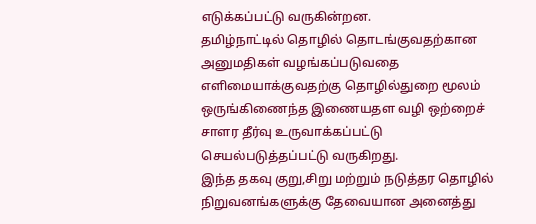எடுக்கப்பட்டு வருகின்றன.
தமிழ்நாட்டில் தொழில் தொடங்குவதற்கான அனுமதிகள் வழங்கப்படுவதை எளிமையாக்குவதற்கு தொழில்துறை மூலம் ஒருங்கிணைந்த இணையதள வழி ஒற்றைச் சாளர தீர்வு உருவாக்கப்பட்டு செயல்படுத்தப்பட்டு வருகிறது.
இந்த தகவு குறு,சிறு மற்றும் நடுத்தர தொழில் நிறுவனங்களுக்கு தேவையான அனைத்து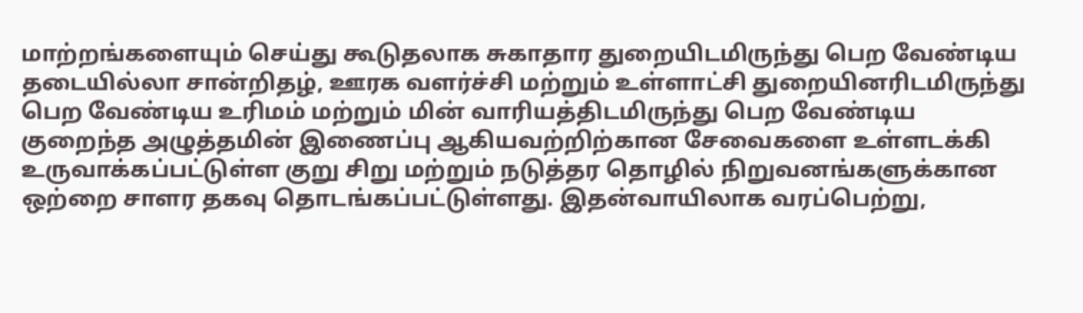மாற்றங்களையும் செய்து கூடுதலாக சுகாதார துறையிடமிருந்து பெற வேண்டிய தடையில்லா சான்றிதழ், ஊரக வளர்ச்சி மற்றும் உள்ளாட்சி துறையினரிடமிருந்து பெற வேண்டிய உரிமம் மற்றும் மின் வாரியத்திடமிருந்து பெற வேண்டிய குறைந்த அழுத்தமின் இணைப்பு ஆகியவற்றிற்கான சேவைகளை உள்ளடக்கி உருவாக்கப்பட்டுள்ள குறு சிறு மற்றும் நடுத்தர தொழில் நிறுவனங்களுக்கான ஒற்றை சாளர தகவு தொடங்கப்பட்டுள்ளது. இதன்வாயிலாக வரப்பெற்று,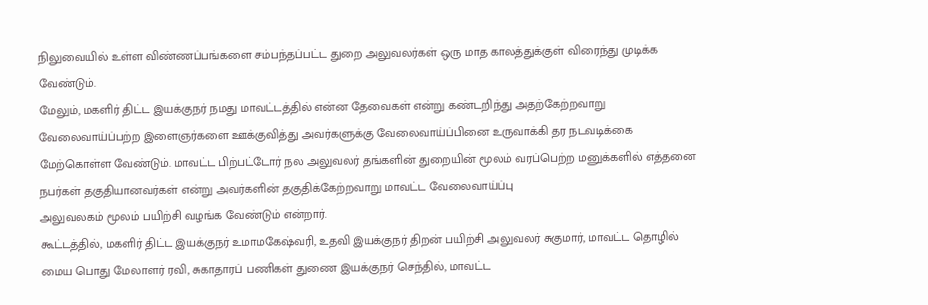நிலுவையில் உள்ள விண்ணப்பங்களை சம்பந்தப்பட்ட துறை அலுவலர்கள் ஒரு மாத காலத்துக்குள் விரைந்து முடிக்க வேண்டும்.
மேலும், மகளிர் திட்ட இயக்குநர் நமது மாவட்டத்தில் என்ன தேவைகள் என்று கண்டறிந்து அதற்கேற்றவாறு வேலைவாய்ப்பற்ற இளைஞர்களை ஊக்குவித்து அவர்களுக்கு வேலைவாய்ப்பினை உருவாக்கி தர நடவடிக்கை மேற்கொள்ள வேண்டும். மாவட்ட பிற்பட்டோர் நல அலுவலர் தங்களின் துறையின் மூலம் வரப்பெற்ற மனுக்களில் எத்தனை நபர்கள் தகுதியானவர்கள் என்று அவர்களின் தகுதிக்கேற்றவாறு மாவட்ட வேலைவாய்ப்பு
அலுவலகம் மூலம் பயிற்சி வழங்க வேண்டும் என்றார்.
கூட்டத்தில், மகளிர் திட்ட இயக்குநர் உமாமகேஷ்வரி, உதவி இயக்குநர் திறன் பயிற்சி அலுவலர் சுகுமார், மாவட்ட தொழில் மைய பொது மேலாளர் ரவி, சுகாதாரப் பணிகள் துணை இயக்குநர் செந்தில், மாவட்ட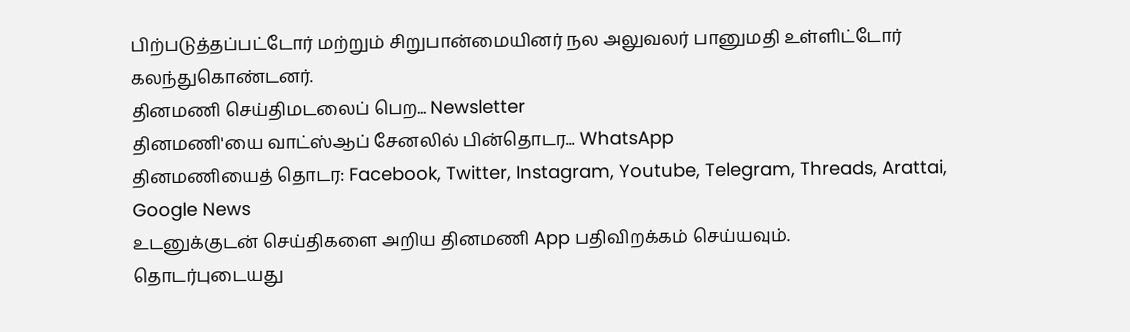பிற்படுத்தப்பட்டோர் மற்றும் சிறுபான்மையினர் நல அலுவலர் பானுமதி உள்ளிட்டோர் கலந்துகொண்டனர்.
தினமணி செய்திமடலைப் பெற... Newsletter
தினமணி'யை வாட்ஸ்ஆப் சேனலில் பின்தொடர... WhatsApp
தினமணியைத் தொடர: Facebook, Twitter, Instagram, Youtube, Telegram, Threads, Arattai, Google News
உடனுக்குடன் செய்திகளை அறிய தினமணி App பதிவிறக்கம் செய்யவும்.
தொடர்புடையது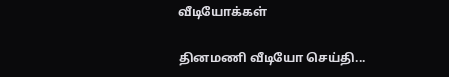வீடியோக்கள்

தினமணி வீடியோ செய்தி...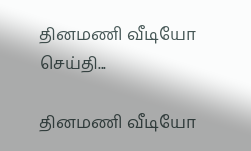தினமணி வீடியோ செய்தி...

தினமணி வீடியோ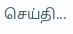செய்தி...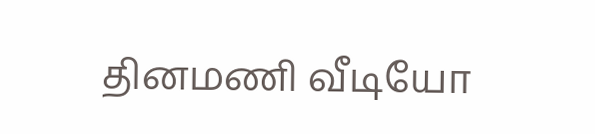தினமணி வீடியோ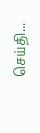செய்தி...